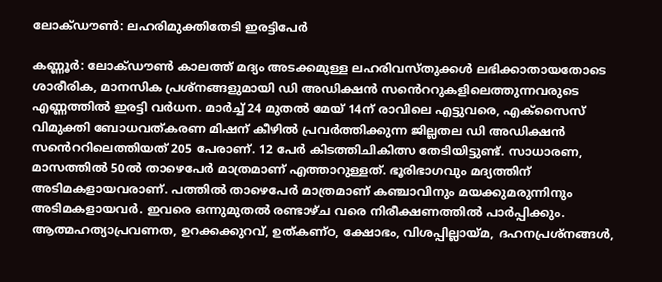ലോക്ഡൗൺ: ലഹരിമുക്തിതേടി ഇരട്ടിപേർ

കണ്ണൂർ: ലോക്ഡൗൺ കാലത്ത് മദ്യം അടക്കമുള്ള ലഹരിവസ്തുക്കൾ ലഭിക്കാതായതോടെ ശാരീരിക, മാനസിക പ്രശ്നങ്ങളുമായി ഡി അഡിക്ഷൻ സൻെററുകളിലെത്തുന്നവരുടെ എണ്ണത്തിൽ ഇരട്ടി വർധന. മാർച്ച് 24 മുതൽ മേയ് 14ന് രാവിലെ എട്ടുവരെ, എക്സൈസ് വിമുക്തി ബോധവത്കരണ മിഷന് കീഴിൽ പ്രവർത്തിക്കുന്ന ജില്ലതല ഡി അഡിക്ഷൻ സൻെററിലെത്തിയത് 205 പേരാണ്. 12 പേർ കിടത്തിചികിത്സ തേടിയിട്ടുണ്ട്. സാധാരണ, മാസത്തിൽ 50ൽ താഴെപേർ മാത്രമാണ് എത്താറുള്ളത്. ഭൂരിഭാഗവും മദ്യത്തിന് അടിമകളായവരാണ്. പത്തിൽ താഴെപേർ മാത്രമാണ് കഞ്ചാവിനും മയക്കുമരുന്നിനും അടിമകളായവർ. ഇവരെ ഒന്നുമുതൽ രണ്ടാഴ്ച വരെ നിരീക്ഷണത്തിൽ പാർപ്പിക്കും. ആത്മഹത്യാപ്രവണത, ഉറക്കക്കുറവ്, ഉത്കണ്ഠ, ക്ഷോഭം, വിശപ്പില്ലായ്മ, ദഹനപ്രശ്‌നങ്ങള്‍,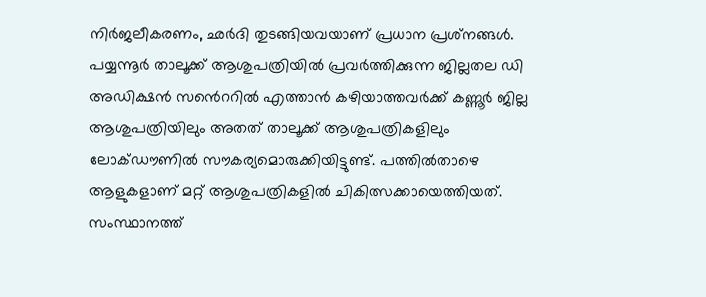നിര്‍ജലീകരണം, ഛര്‍ദി തുടങ്ങിയവയാണ് പ്രധാന പ്രശ്‌നങ്ങള്‍. പയ്യന്നൂർ താലൂക്ക് ആശുപത്രിയിൽ പ്രവർത്തിക്കുന്ന ജില്ലതല ഡി അഡിക്ഷൻ സൻെററിൽ എത്താൻ കഴിയാത്തവർക്ക് കണ്ണൂർ ജില്ല ആശുപത്രിയിലും അതത് താലൂക്ക് ആശുപത്രികളിലും ലോക്ഡൗണിൽ സൗകര്യമൊരുക്കിയിട്ടുണ്ട്. പത്തിൽതാഴെ ആളുകളാണ് മറ്റ് ആശുപത്രികളിൽ ചികിത്സക്കായെത്തിയത്. സംസ്ഥാനത്ത്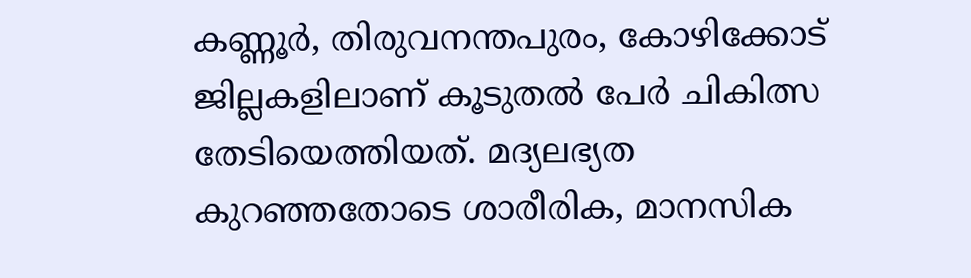കണ്ണൂർ, തിരുവനന്തപുരം, കോഴിക്കോട് ജില്ലകളിലാണ് കൂടുതൽ പേർ ചികിത്സ തേടിയെത്തിയത്. മദ്യലഭ്യത കുറഞ്ഞതോടെ ശാരീരിക, മാനസിക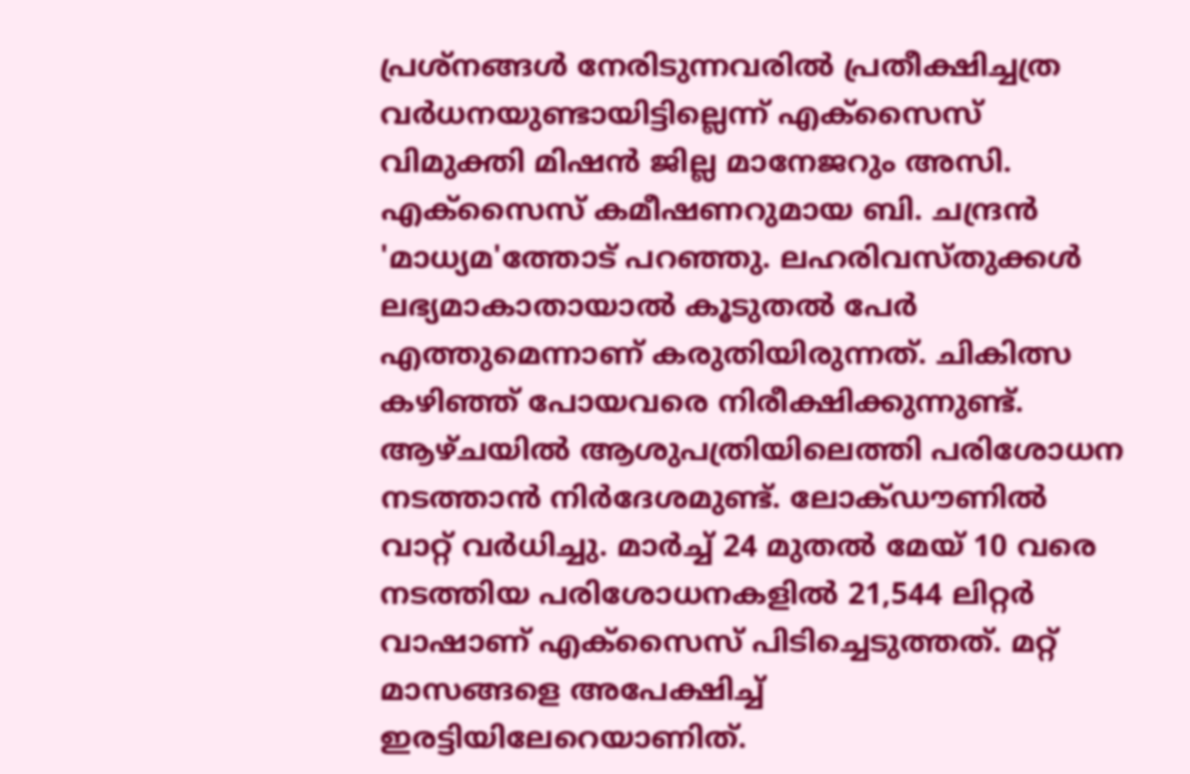പ്രശ്നങ്ങൾ നേരിടുന്നവരിൽ പ്രതീക്ഷിച്ചത്ര വർധനയുണ്ടായിട്ടില്ലെന്ന് എക്സൈസ് വിമുക്തി മിഷൻ ജില്ല മാനേജറും അസി. എക്സൈസ് കമീഷണറുമായ ബി. ചന്ദ്രൻ 'മാധ്യമ'ത്തോട് പറഞ്ഞു. ലഹരിവസ്തുക്കൾ ലഭ്യമാകാതായാൽ കൂടുതൽ പേർ എത്തുമെന്നാണ് കരുതിയിരുന്നത്. ചികിത്സ കഴിഞ്ഞ് പോയവരെ നിരീക്ഷിക്കുന്നുണ്ട്. ആഴ്ചയിൽ ആശുപത്രിയിലെത്തി പരിശോധന നടത്താൻ നിർദേശമുണ്ട്. ലോക്ഡൗണിൽ വാറ്റ് വർധിച്ചു. മാർച്ച് 24 മുതൽ മേയ് 10 വരെ നടത്തിയ പരിശോധനകളിൽ 21,544 ലിറ്റർ വാഷാണ് എക്സൈസ് പിടിച്ചെടുത്തത്. മറ്റ് മാസങ്ങളെ അപേക്ഷിച്ച് ഇരട്ടിയിലേറെയാണിത്.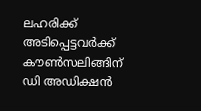ലഹരിക്ക് അടിപ്പെട്ടവർക്ക് കൗൺസലിങ്ങിന് ഡി അഡിക്ഷൻ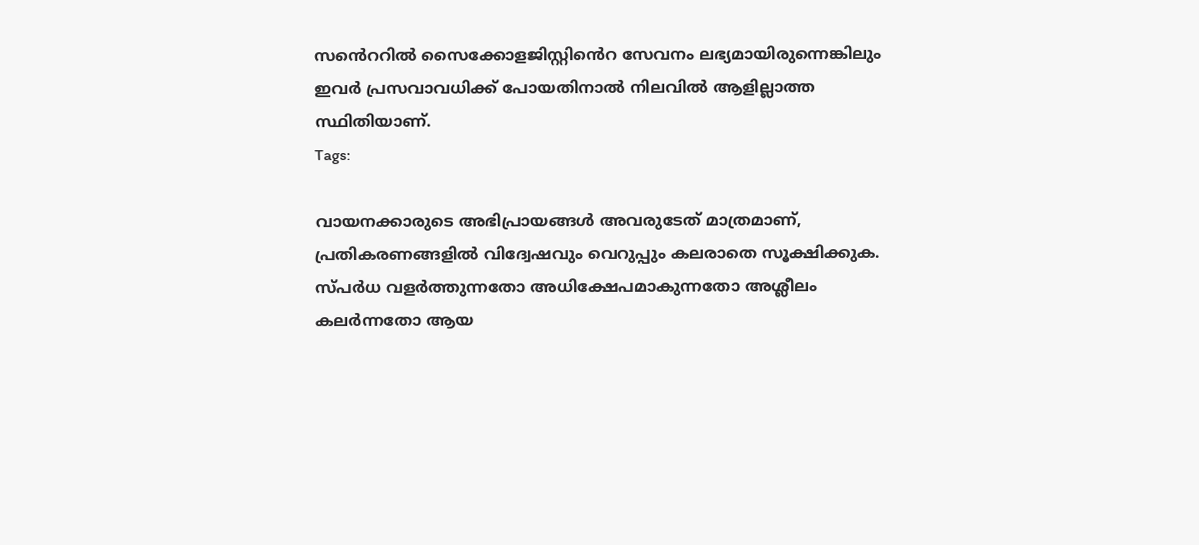സൻെററിൽ സൈക്കോളജിസ്റ്റിൻെറ സേവനം ലഭ്യമായിരുന്നെങ്കിലും ഇവർ പ്രസവാവധിക്ക് പോയതിനാൽ നിലവിൽ ആളില്ലാത്ത സ്ഥിതിയാണ്.
Tags:

വായനക്കാരുടെ അഭിപ്രായങ്ങള്‍ അവരുടേത് മാത്രമാണ്, പ്രതികരണങ്ങളിൽ വിദ്വേഷവും വെറുപ്പും കലരാതെ സൂക്ഷിക്കുക. സ്പർധ വളർത്തുന്നതോ അധിക്ഷേപമാകുന്നതോ അശ്ലീലം കലർന്നതോ ആയ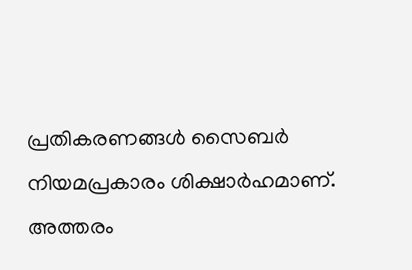പ്രതികരണങ്ങൾ സൈബർ നിയമപ്രകാരം ശിക്ഷാർഹമാണ്. അത്തരം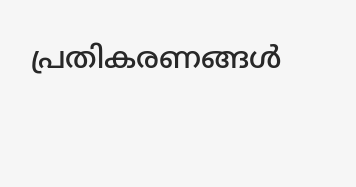പ്രതികരണങ്ങൾ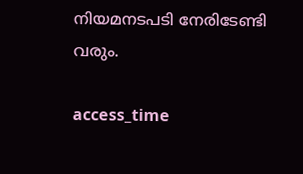നിയമനടപടി നേരിടേണ്ടി വരും.

access_time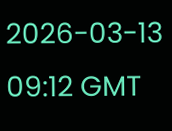2026-03-13 09:12 GMT